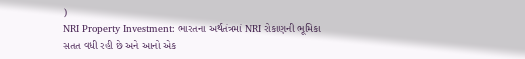)
NRI Property Investment: ભારતના અર્થતંત્રમાં NRI રોકાણની ભૂમિકા સતત વધી રહી છે અને આનો એક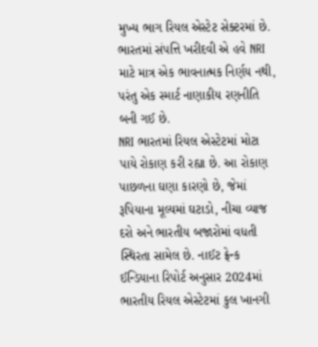મુખ્ય ભાગ રિયલ એસ્ટેટ સેક્ટરમાં છે. ભારતમાં સંપત્તિ ખરીદવી એ હવે NRI માટે માત્ર એક ભાવનાત્મક નિર્ણય નથી, પરંતુ એક સ્માર્ટ નાણાકીય રણનીતિ બની ગઈ છે.
NRI ભારતમાં રિયલ એસ્ટેટમાં મોટા પાયે રોકાણ કરી રહ્યા છે. આ રોકાણ પાછળના ઘણા કારણો છે, જેમાં રૂપિયાના મૂલ્યમાં ઘટાડો, નીચા વ્યાજ દરો અને ભારતીય બજારોમાં વધતી સ્થિરતા સામેલ છે. નાઈટ ફ્રેન્ક ઈન્ડિયાના રિપોર્ટ અનુસાર 2024માં ભારતીય રિયલ એસ્ટેટમાં કુલ ખાનગી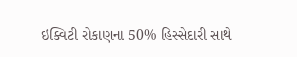ઇક્વિટી રોકાણના 50% હિસ્સેદારી સાથે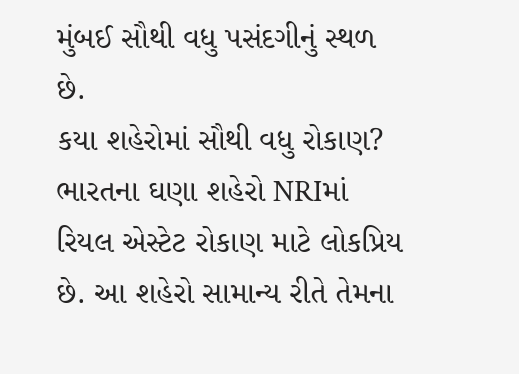મુંબઈ સૌથી વધુ પસંદગીનું સ્થળ છે.
કયા શહેરોમાં સૌથી વધુ રોકાણ?
ભારતના ઘણા શહેરો NRIમાં રિયલ એસ્ટેટ રોકાણ માટે લોકપ્રિય છે. આ શહેરો સામાન્ય રીતે તેમના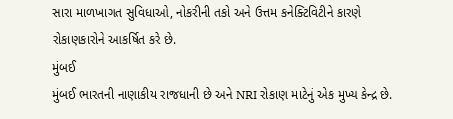સારા માળખાગત સુવિધાઓ, નોકરીની તકો અને ઉત્તમ કનેક્ટિવિટીને કારણે રોકાણકારોને આકર્ષિત કરે છે.
મુંબઈ
મુંબઈ ભારતની નાણાકીય રાજધાની છે અને NRI રોકાણ માટેનું એક મુખ્ય કેન્દ્ર છે.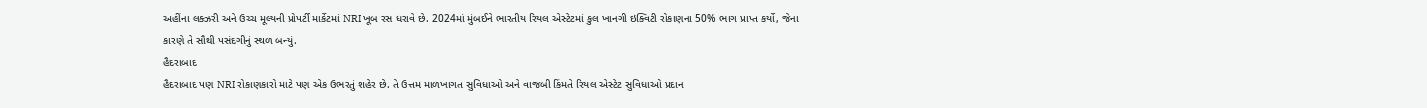અહીંના લક્ઝરી અને ઉચ્ચ મૂલ્યની પ્રોપર્ટી માર્કેટમાં NRI ખૂબ રસ ધરાવે છે. 2024માં મુંબઈને ભારતીય રિયલ એસ્ટેટમાં કુલ ખાનગી ઇક્વિટી રોકાણના 50% ભાગ પ્રાપ્ત કર્યો, જેના કારણે તે સૌથી પસંદગીનું સ્થળ બન્યું.
હૈદરાબાદ
હૈદરાબાદ પણ NRI રોકાણકારો માટે પણ એક ઉભરતું શહેર છે. તે ઉત્તમ માળખાગત સુવિધાઓ અને વાજબી કિંમતે રિયલ એસ્ટેટ સુવિધાઓ પ્રદાન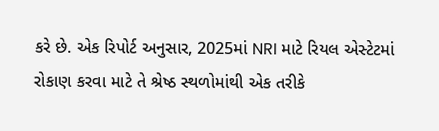કરે છે. એક રિપોર્ટ અનુસાર, 2025માં NRI માટે રિયલ એસ્ટેટમાં રોકાણ કરવા માટે તે શ્રેષ્ઠ સ્થળોમાંથી એક તરીકે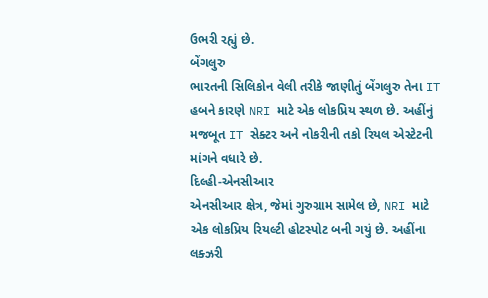ઉભરી રહ્યું છે.
બેંગલુરુ
ભારતની સિલિકોન વેલી તરીકે જાણીતું બેંગલુરુ તેના IT હબને કારણે NRI માટે એક લોકપ્રિય સ્થળ છે. અહીંનું મજબૂત IT સેક્ટર અને નોકરીની તકો રિયલ એસ્ટેટની માંગને વધારે છે.
દિલ્હી-એનસીઆર
એનસીઆર ક્ષેત્ર, જેમાં ગુરુગ્રામ સામેલ છે, NRI માટે એક લોકપ્રિય રિયલ્ટી હોટસ્પોટ બની ગયું છે. અહીંના લક્ઝરી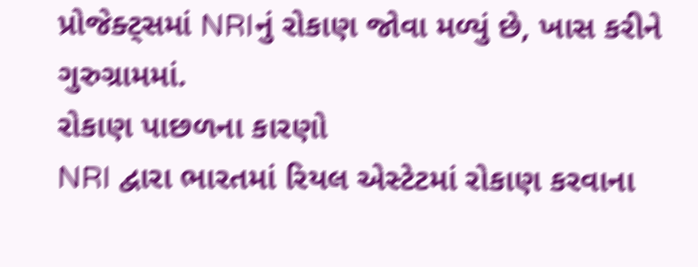પ્રોજેક્ટ્સમાં NRIનું રોકાણ જોવા મળ્યું છે, ખાસ કરીને ગુરુગ્રામમાં.
રોકાણ પાછળના કારણો
NRI દ્વારા ભારતમાં રિયલ એસ્ટેટમાં રોકાણ કરવાના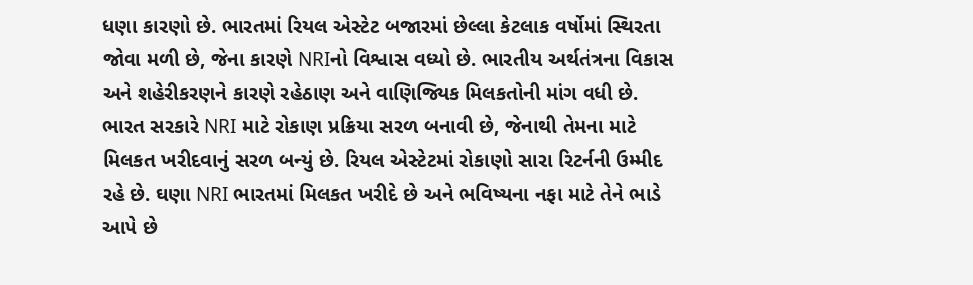ધણા કારણો છે. ભારતમાં રિયલ એસ્ટેટ બજારમાં છેલ્લા કેટલાક વર્ષોમાં સ્થિરતા જોવા મળી છે, જેના કારણે NRIનો વિશ્વાસ વધ્યો છે. ભારતીય અર્થતંત્રના વિકાસ અને શહેરીકરણને કારણે રહેઠાણ અને વાણિજ્યિક મિલકતોની માંગ વધી છે. ભારત સરકારે NRI માટે રોકાણ પ્રક્રિયા સરળ બનાવી છે, જેનાથી તેમના માટે મિલકત ખરીદવાનું સરળ બન્યું છે. રિયલ એસ્ટેટમાં રોકાણો સારા રિટર્નની ઉમ્મીદ રહે છે. ઘણા NRI ભારતમાં મિલકત ખરીદે છે અને ભવિષ્યના નફા માટે તેને ભાડે આપે છે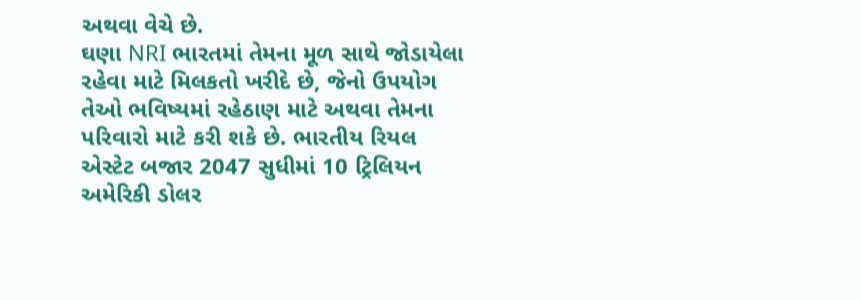અથવા વેચે છે.
ઘણા NRI ભારતમાં તેમના મૂળ સાથે જોડાયેલા રહેવા માટે મિલકતો ખરીદે છે, જેનો ઉપયોગ તેઓ ભવિષ્યમાં રહેઠાણ માટે અથવા તેમના પરિવારો માટે કરી શકે છે. ભારતીય રિયલ એસ્ટેટ બજાર 2047 સુધીમાં 10 ટ્રિલિયન અમેરિકી ડોલર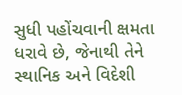સુધી પહોંચવાની ક્ષમતા ધરાવે છે, જેનાથી તેને સ્થાનિક અને વિદેશી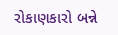રોકાણકારો બન્ને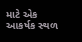માટે એક આકર્ષક સ્થળ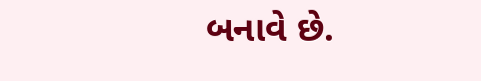બનાવે છે.